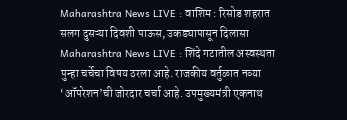Maharashtra News LIVE : वाशिम : रिसोड शहरात सलग दुसऱ्या दिवशी पाऊस, उकड्यापासून दिलासा
Maharashtra News LIVE : शिंदे गटातील अस्वस्थता पुन्हा चर्चेचा विषय ठरला आहे. राजकीय वर्तुळात नव्या ‘ऑपरेशन’ची जोरदार चर्चा आहे. उपमुख्यमंत्री एकनाथ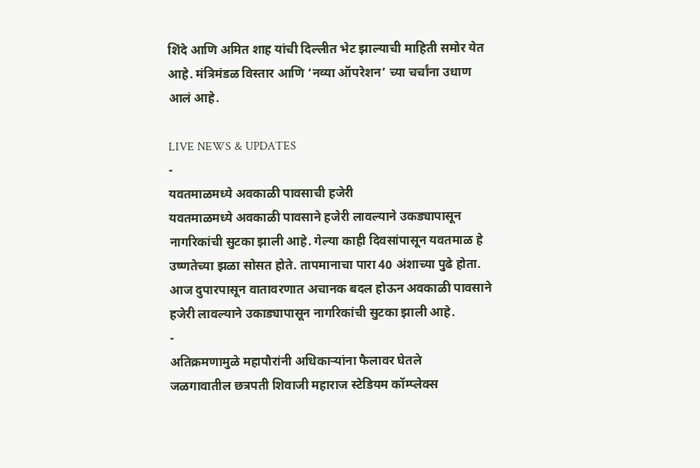शिंदे आणि अमित शाह यांची दिल्लीत भेट झाल्याची माहिती समोर येत आहे. मंत्रिमंडळ विस्तार आणि ‘नव्या ऑपरेशन’ च्या चर्चांना उधाण आलं आहे.

LIVE NEWS & UPDATES
-
यवतमाळमध्ये अवकाळी पावसाची हजेरी
यवतमाळमध्ये अवकाळी पावसाने हजेरी लावल्याने उकड्यापासून नागरिकांची सुटका झाली आहे. गेल्या काही दिवसांपासून यवतमाळ हे उष्णतेच्या झळा सोसत होते. तापमानाचा पारा 40 अंशाच्या पुढे होता. आज दुपारपासून वातावरणात अचानक बदल होऊन अवकाळी पावसाने हजेरी लावल्याने उकाड्यापासून नागरिकांची सुटका झाली आहे.
-
अतिक्रमणामुळे महापौरांनी अधिकाऱ्यांना फैलावर घेतले
जळगावातील छत्रपती शिवाजी महाराज स्टेडियम कॉम्प्लेक्स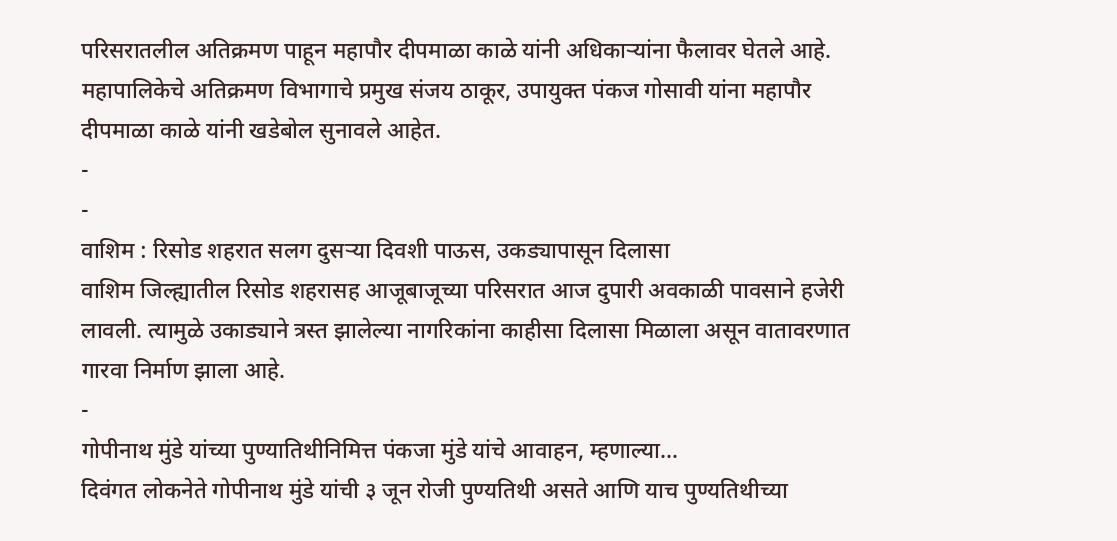परिसरातलील अतिक्रमण पाहून महापौर दीपमाळा काळे यांनी अधिकाऱ्यांना फैलावर घेतले आहे. महापालिकेचे अतिक्रमण विभागाचे प्रमुख संजय ठाकूर, उपायुक्त पंकज गोसावी यांना महापौर दीपमाळा काळे यांनी खडेबोल सुनावले आहेत.
-
-
वाशिम : रिसोड शहरात सलग दुसऱ्या दिवशी पाऊस, उकड्यापासून दिलासा
वाशिम जिल्ह्यातील रिसोड शहरासह आजूबाजूच्या परिसरात आज दुपारी अवकाळी पावसाने हजेरी लावली. त्यामुळे उकाड्याने त्रस्त झालेल्या नागरिकांना काहीसा दिलासा मिळाला असून वातावरणात गारवा निर्माण झाला आहे.
-
गोपीनाथ मुंडे यांच्या पुण्यातिथीनिमित्त पंकजा मुंडे यांचे आवाहन, म्हणाल्या…
दिवंगत लोकनेते गोपीनाथ मुंडे यांची ३ जून रोजी पुण्यतिथी असते आणि याच पुण्यतिथीच्या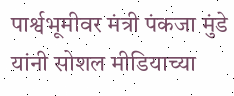पार्श्वभूमीवर मंत्री पंकजा मुंडे यांनी सोशल मीडियाच्या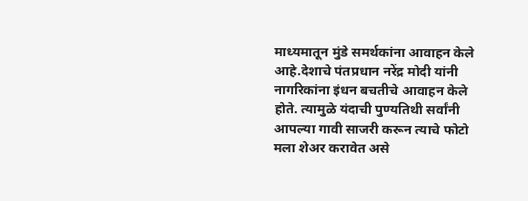माध्यमातून मुंडे समर्थकांना आवाहन केले आहे.देशाचे पंतप्रधान नरेंद्र मोदी यांनी नागरिकांना इंधन बचतीचे आवाहन केले होते. त्यामुळे यंदाची पुण्यतिथी सर्वांनी आपल्या गावी साजरी करून त्याचे फोटो मला शेअर करावेत असे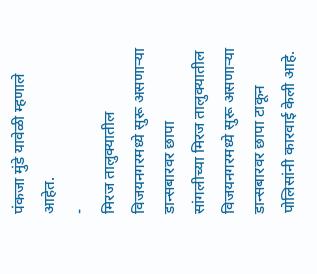पंकजा मुंडे यावेळी म्हणाले आहेत.
-
मिरज तालुक्यातील विजयनगरमध्ये सुरू असणाऱ्या डान्सबारवर छापा
सांगलीच्या मिरज तालुक्यातील विजयनगरमध्ये सुरू असणाऱ्या डान्सबारवर छापा टाकून पोलिसांनी कारवाई केली आहे.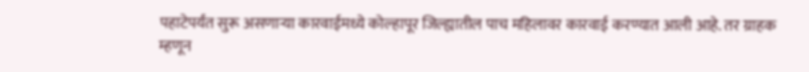पहाटेपर्यंत सुरू असणाऱ्या कारवाईमध्ये कोल्हापूर जिल्ह्यातील पाच महिलावर कारवाई करण्यात आली आहे. तर ग्राहक म्हणून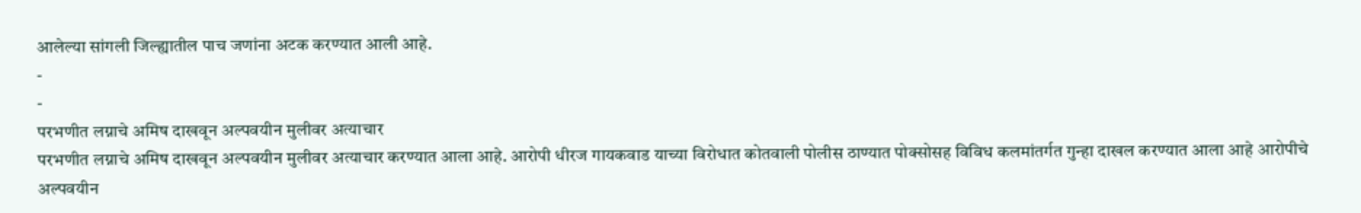आलेल्या सांगली जिल्ह्यातील पाच जणांना अटक करण्यात आली आहे.
-
-
परभणीत लग्नाचे अमिष दाखवून अल्पवयीन मुलीवर अत्याचार
परभणीत लग्नाचे अमिष दाखवून अल्पवयीन मुलीवर अत्याचार करण्यात आला आहे. आरोपी धीरज गायकवाड याच्या विरोधात कोतवाली पोलीस ठाण्यात पोक्सोसह विविध कलमांतर्गत गुन्हा दाखल करण्यात आला आहे आरोपीचे अल्पवयीन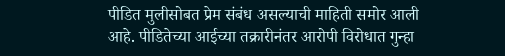पीडित मुलीसोबत प्रेम संबंध असल्याची माहिती समोर आली आहे. पीडितेच्या आईच्या तक्रारीनंतर आरोपी विरोधात गुन्हा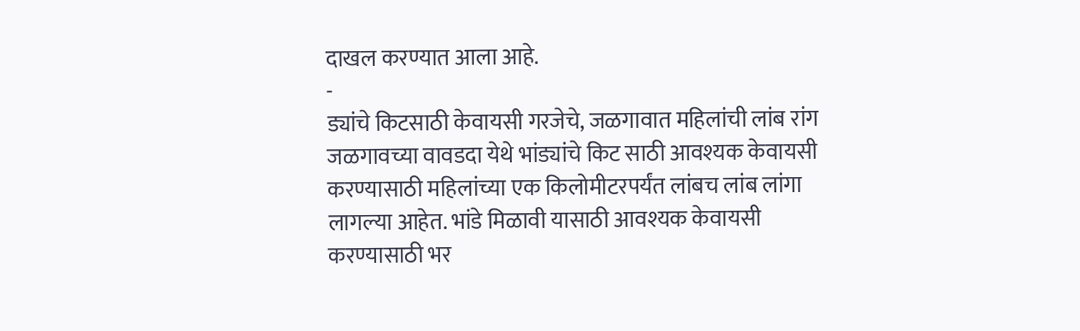दाखल करण्यात आला आहे.
-
ड्यांचे किटसाठी केवायसी गरजेचे, जळगावात महिलांची लांब रांग
जळगावच्या वावडदा येथे भांड्यांचे किट साठी आवश्यक केवायसी करण्यासाठी महिलांच्या एक किलोमीटरपर्यंत लांबच लांब लांगा लागल्या आहेत. भांडे मिळावी यासाठी आवश्यक केवायसी करण्यासाठी भर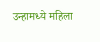उन्हामध्ये महिला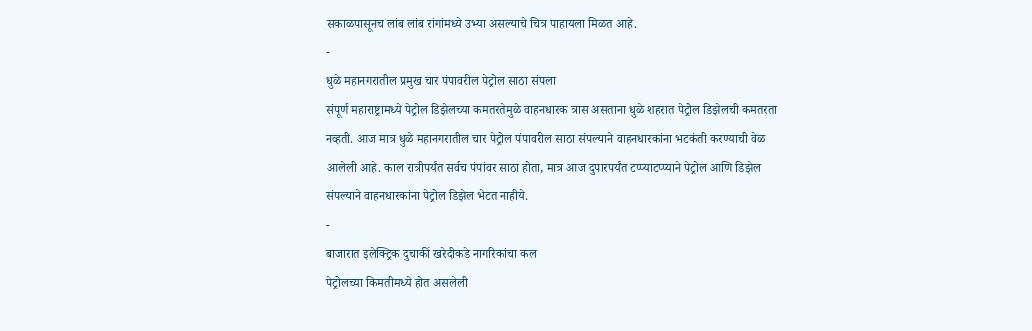सकाळपासूनच लांब लांब रांगांमध्ये उभ्या असल्याचे चित्र पाहायला मिळत आहे.
-
धुळे महानगरातील प्रमुख चार पंपावरील पेट्रोल साठा संपला
संपूर्ण महाराष्ट्रामध्ये पेट्रोल डिझेलच्या कमतरतेमुळे वाहनधारक त्रास असताना धुळे शहरात पेट्रोल डिझेलची कमतरता नव्हती. आज मात्र धुळे महानगरातील चार पेट्रोल पंपावरील साठा संपल्याने वाहनधारकांना भटकंती करण्याची वेळ आलेली आहे. काल रात्रीपर्यंत सर्वच पंपांवर साठा होता, मात्र आज दुपारपर्यंत टप्प्याटप्प्याने पेट्रोल आणि डिझेल संपल्याने वाहनधारकांना पेट्रोल डिझेल भेटत नाहीये.
-
बाजारात इलेक्ट्रिक दुचाकीं खरेदीकडे नागरिकांचा कल
पेट्रोलच्या किमतीमध्ये होत असलेली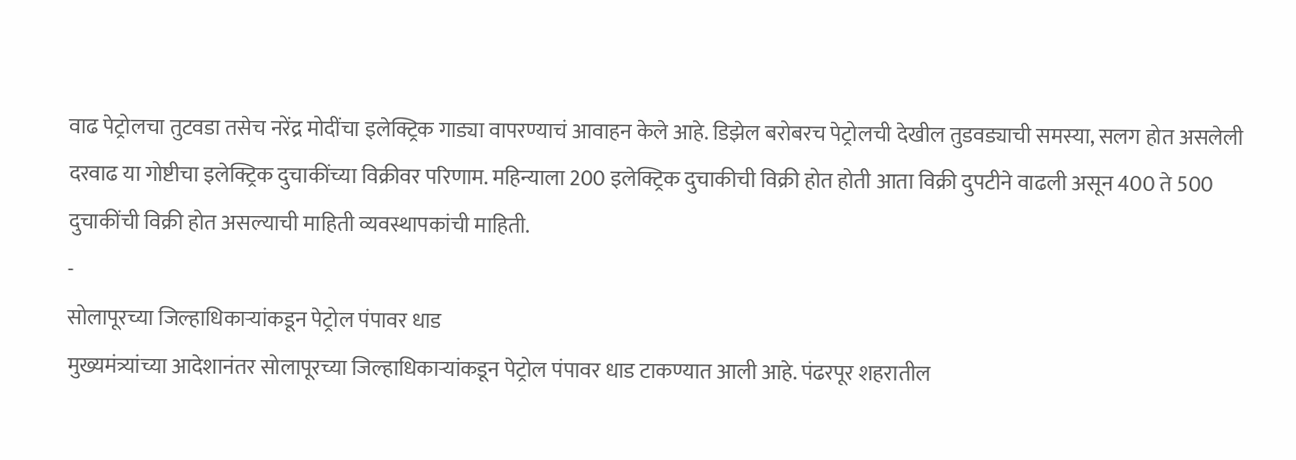वाढ पेट्रोलचा तुटवडा तसेच नरेंद्र मोदींचा इलेक्ट्रिक गाड्या वापरण्याचं आवाहन केले आहे. डिझेल बरोबरच पेट्रोलची देखील तुडवड्याची समस्या, सलग होत असलेली दरवाढ या गोष्टीचा इलेक्ट्रिक दुचाकींच्या विक्रीवर परिणाम. महिन्याला 200 इलेक्ट्रिक दुचाकीची विक्री होत होती आता विक्री दुपटीने वाढली असून 400 ते 500 दुचाकींची विक्री होत असल्याची माहिती व्यवस्थापकांची माहिती.
-
सोलापूरच्या जिल्हाधिकाऱ्यांकडून पेट्रोल पंपावर धाड
मुख्यमंत्र्यांच्या आदेशानंतर सोलापूरच्या जिल्हाधिकाऱ्यांकडून पेट्रोल पंपावर धाड टाकण्यात आली आहे. पंढरपूर शहरातील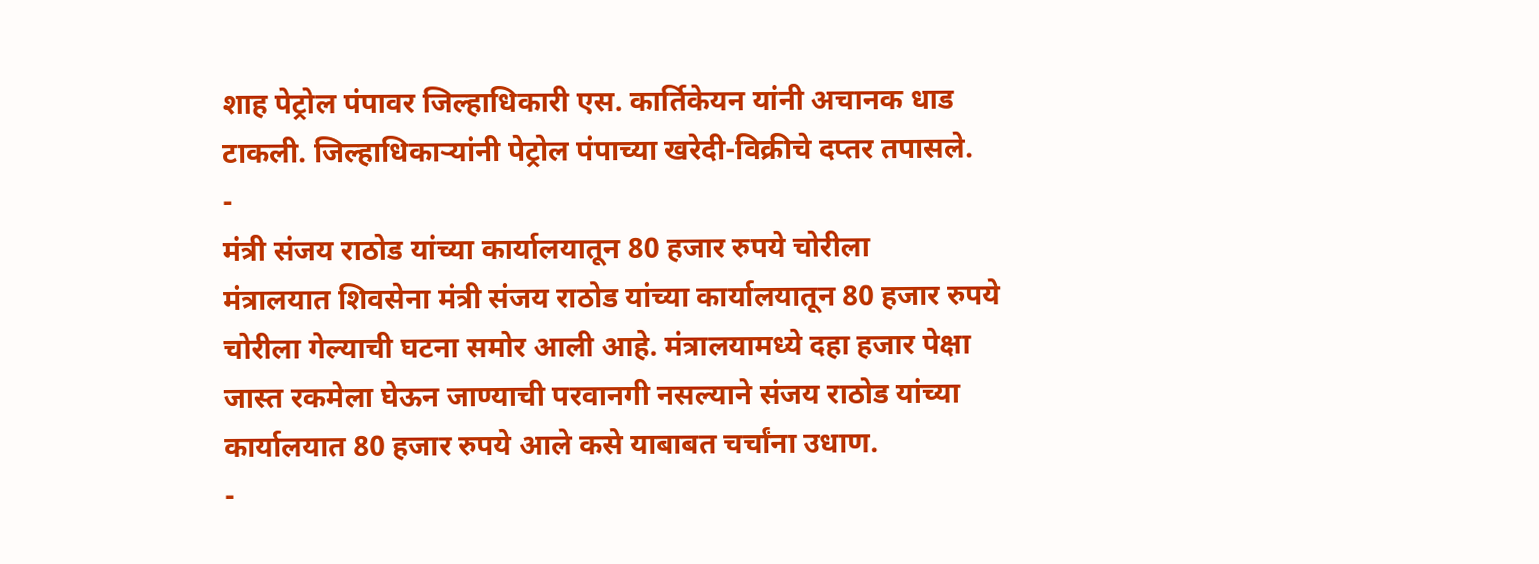शाह पेट्रोल पंपावर जिल्हाधिकारी एस. कार्तिकेयन यांनी अचानक धाड टाकली. जिल्हाधिकाऱ्यांनी पेट्रोल पंपाच्या खरेदी-विक्रीचे दप्तर तपासले.
-
मंत्री संजय राठोड यांच्या कार्यालयातून 80 हजार रुपये चोरीला
मंत्रालयात शिवसेना मंत्री संजय राठोड यांच्या कार्यालयातून 80 हजार रुपये चोरीला गेल्याची घटना समोर आली आहे. मंत्रालयामध्ये दहा हजार पेक्षा जास्त रकमेला घेऊन जाण्याची परवानगी नसल्याने संजय राठोड यांच्या कार्यालयात 80 हजार रुपये आले कसे याबाबत चर्चांना उधाण.
-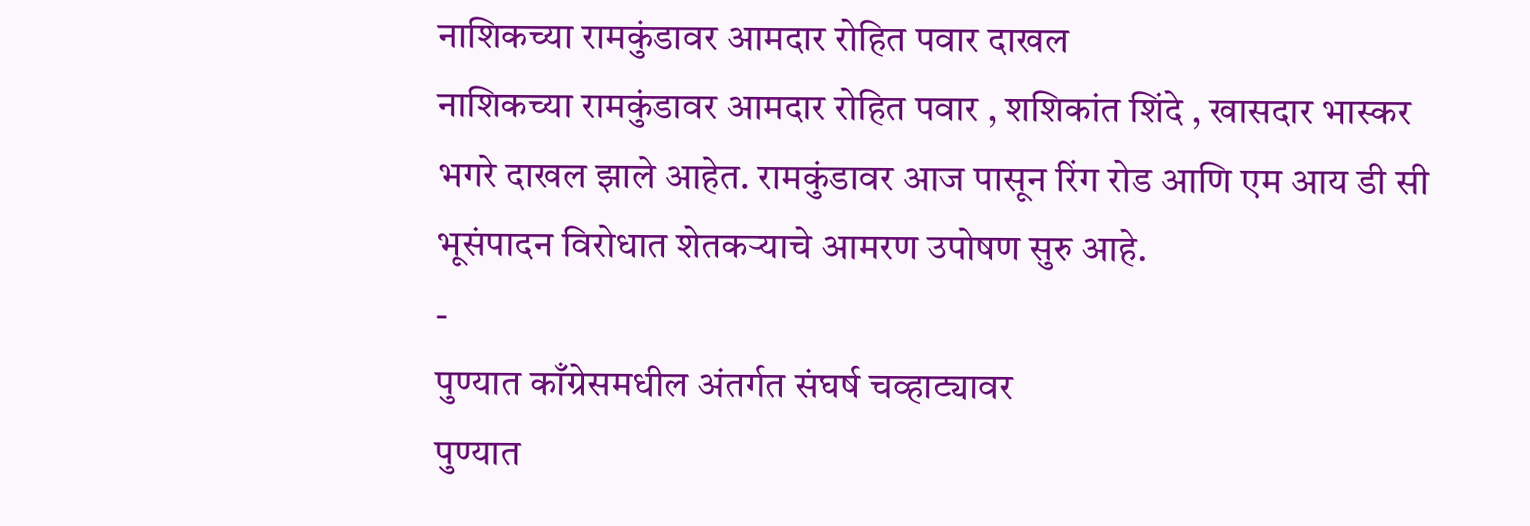नाशिकच्या रामकुंडावर आमदार रोहित पवार दाखल
नाशिकच्या रामकुंडावर आमदार रोहित पवार , शशिकांत शिंदे , खासदार भास्कर भगरे दाखल झाले आहेत. रामकुंडावर आज पासून रिंग रोड आणि एम आय डी सी भूसंपादन विरोधात शेतकऱ्याचे आमरण उपोषण सुरु आहे.
-
पुण्यात काँग्रेसमधील अंतर्गत संघर्ष चव्हाट्यावर
पुण्यात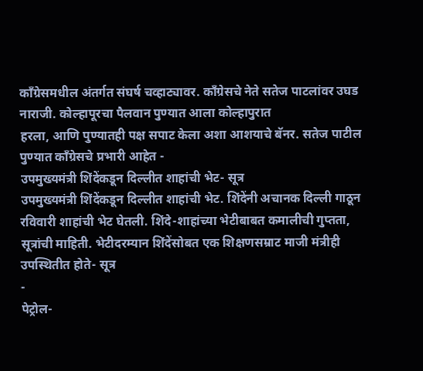काँग्रेसमधील अंतर्गत संघर्ष चव्हाट्यावर. काँग्रेसचे नेते सतेज पाटलांवर उघड नाराजी. कोल्हापूरचा पैलवान पुण्यात आला कोल्हापुरात
हरला, आणि पुण्यातही पक्ष सपाट केला अशा आशयाचे बॅनर. सतेज पाटील पुण्यात काँग्रेसचे प्रभारी आहेत -
उपमुख्यमंत्री शिंदेंकडून दिल्लीत शाहांची भेट- सूत्र
उपमुख्यमंत्री शिंदेंकडून दिल्लीत शाहांची भेट. शिंदेंनी अचानक दिल्ली गाठून रविवारी शाहांची भेट घेतली. शिंदे-शाहांच्या भेटीबाबत कमालीची गुप्तता, सूत्रांची माहिती. भेटीदरम्यान शिंदेंसोबत एक शिक्षणसम्राट माजी मंत्रीही उपस्थितीत होते- सूत्र
-
पेट्रोल-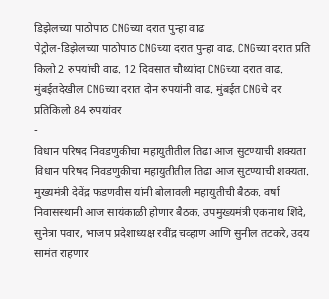डिझेलच्या पाठोपाठ CNGच्या दरात पुन्हा वाढ
पेट्रोल-डिझेलच्या पाठोपाठ CNGच्या दरात पुन्हा वाढ. CNGच्या दरात प्रति किलो 2 रुपयांची वाढ. 12 दिवसात चौथ्यांदा CNGच्या दरात वाढ. मुंबईतदेखील CNGच्या दरात दोन रुपयांनी वाढ. मुंबईत CNGचे दर प्रतिकिलो 84 रुपयांवर
-
विधान परिषद निवडणुकीचा महायुतीतील तिढा आज सुटण्याची शक्यता
विधान परिषद निवडणुकीचा महायुतीतील तिढा आज सुटण्याची शक्यता. मुख्यमंत्री देवेंद्र फडणवीस यांनी बोलावली महायुतीची बैठक. वर्षा निवासस्थानी आज सायंकाळी होणार बैठक. उपमुख्यमंत्री एकनाथ शिंदे, सुनेत्रा पवार, भाजप प्रदेशाध्यक्ष रवींद्र चव्हाण आणि सुनील तटकरे, उदय सामंत राहणार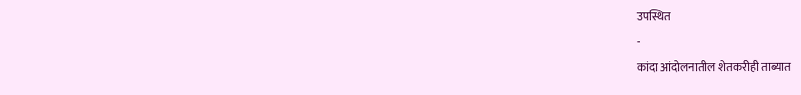उपस्थित
-
कांदा आंदोलनातील शेतकरीही ताब्यात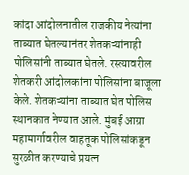कांदा आंदोलनातील राजकीय नेत्यांना ताब्यात घेतल्यानंतर शेतकऱ्यांनाही पोलिसांनी ताब्यात घेतले. रस्त्यावरील शेतकरी आंदोलकांना पोलिसांना बाजूला केले. शेतकऱ्यांना ताब्यात घेत पोलिस स्थानकात नेण्यात आले. मुंबई आग्रा महामार्गावरील वाहतूक पोलिसांकडून सुरळीत करण्याचे प्रयत्न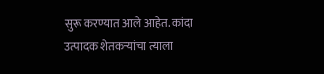सुरू करण्यात आले आहेत. कांदा उत्पादक शेतकऱ्यांचा त्याला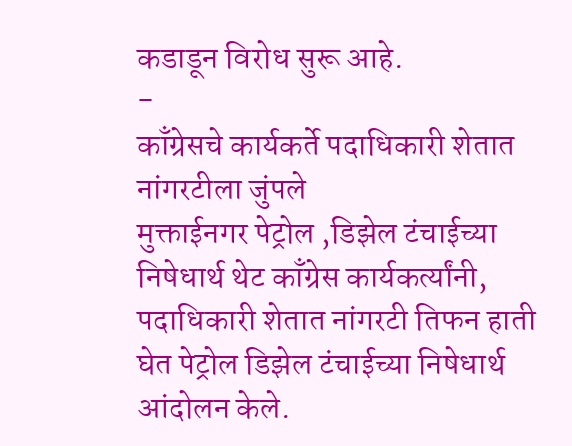कडाडून विरोध सुरू आहे.
-
काँग्रेसचे कार्यकर्ते पदाधिकारी शेतात नांगरटीला जुंपले
मुक्ताईनगर पेट्रोल ,डिझेल टंचाईच्या निषेधार्थ थेट काँग्रेस कार्यकर्त्यांनी, पदाधिकारी शेतात नांगरटी तिफन हाती घेत पेट्रोल डिझेल टंचाईच्या निषेधार्थ आंदोलन केले.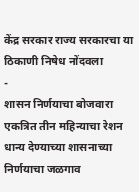केंद्र सरकार राज्य सरकारचा या ठिकाणी निषेध नोंदवला
-
शासन निर्णयाचा बोजवारा
एकत्रित तीन महिन्याचा रेशन धान्य देण्याच्या शासनाच्या निर्णयाचा जळगाव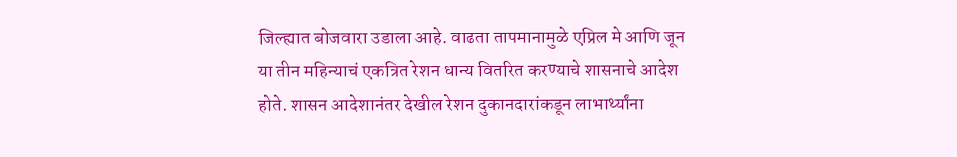जिल्ह्यात बोजवारा उडाला आहे. वाढता तापमानामुळे एप्रिल मे आणि जून या तीन महिन्याचं एकत्रित रेशन धान्य वितरित करण्याचे शासनाचे आदेश होते. शासन आदेशानंतर देखील रेशन दुकानदारांकडून लाभार्थ्यांना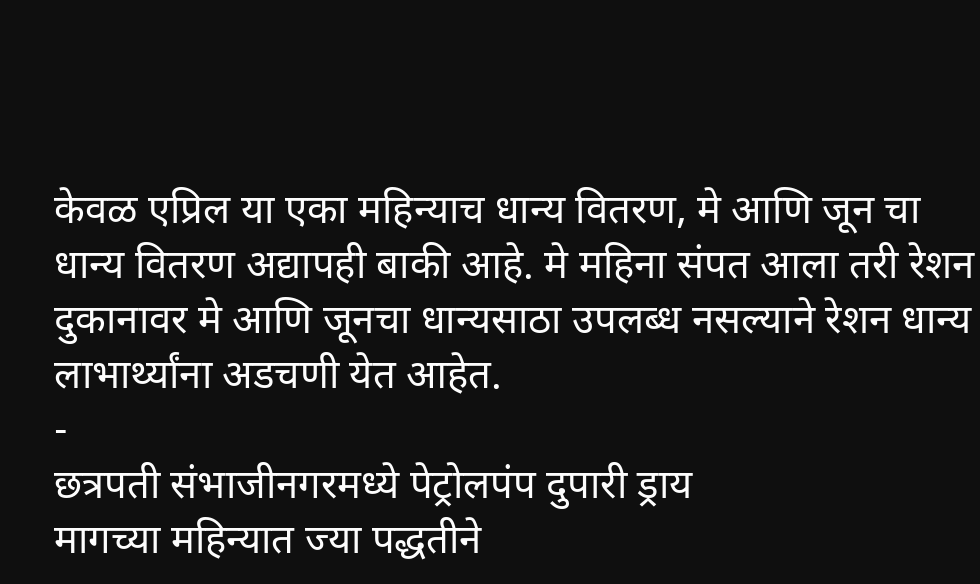केवळ एप्रिल या एका महिन्याच धान्य वितरण, मे आणि जून चा धान्य वितरण अद्यापही बाकी आहे. मे महिना संपत आला तरी रेशन दुकानावर मे आणि जूनचा धान्यसाठा उपलब्ध नसल्याने रेशन धान्य लाभार्थ्यांना अडचणी येत आहेत.
-
छत्रपती संभाजीनगरमध्ये पेट्रोलपंप दुपारी ड्राय
मागच्या महिन्यात ज्या पद्धतीने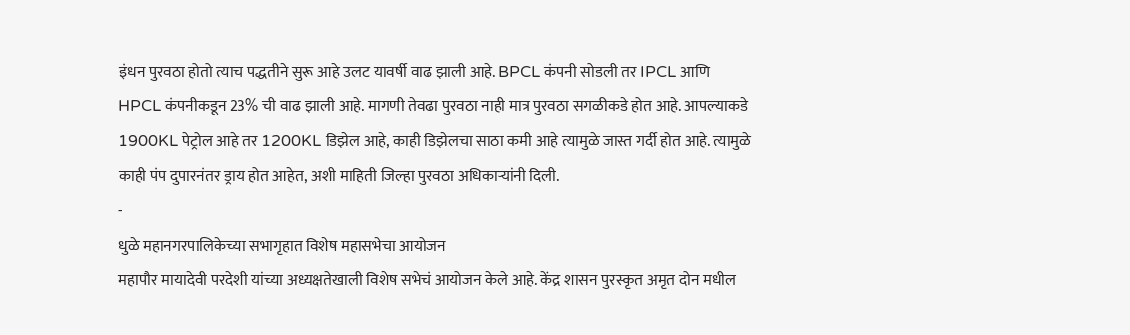इंधन पुरवठा होतो त्याच पद्धतीने सुरू आहे उलट यावर्षी वाढ झाली आहे. BPCL कंपनी सोडली तर IPCL आणि HPCL कंपनीकडून 23% ची वाढ झाली आहे. मागणी तेवढा पुरवठा नाही मात्र पुरवठा सगळीकडे होत आहे. आपल्याकडे 1900KL पेट्रोल आहे तर 1200KL डिझेल आहे, काही डिझेलचा साठा कमी आहे त्यामुळे जास्त गर्दी होत आहे. त्यामुळे काही पंप दुपारनंतर ड्राय होत आहेत, अशी माहिती जिल्हा पुरवठा अधिकाऱ्यांनी दिली.
-
धुळे महानगरपालिकेच्या सभागृहात विशेष महासभेचा आयोजन
महापौर मायादेवी परदेशी यांच्या अध्यक्षतेखाली विशेष सभेचं आयोजन केले आहे. केंद्र शासन पुरस्कृत अमृत दोन मधील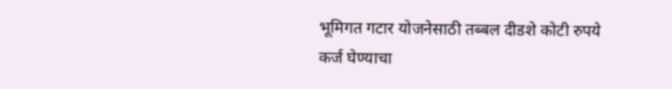भूमिगत गटार योजनेसाठी तब्बल दीडशे कोटी रुपये कर्ज घेण्याचा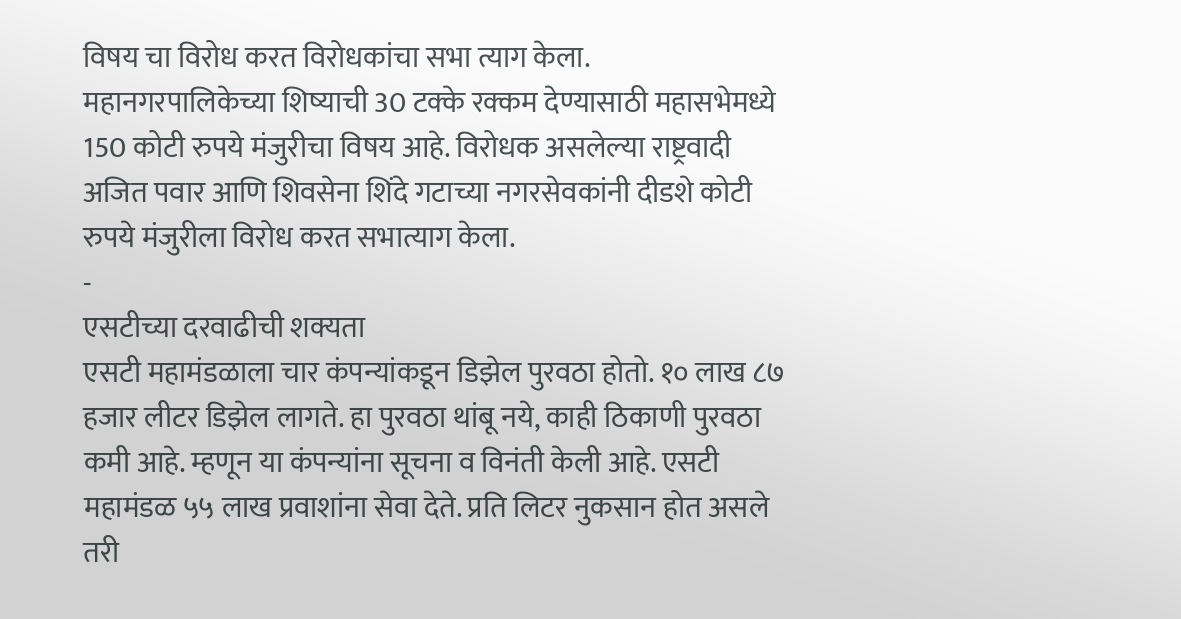विषय चा विरोध करत विरोधकांचा सभा त्याग केला. महानगरपालिकेच्या शिष्याची 30 टक्के रक्कम देण्यासाठी महासभेमध्ये 150 कोटी रुपये मंजुरीचा विषय आहे. विरोधक असलेल्या राष्ट्रवादी अजित पवार आणि शिवसेना शिंदे गटाच्या नगरसेवकांनी दीडशे कोटी रुपये मंजुरीला विरोध करत सभात्याग केला.
-
एसटीच्या दरवाढीची शक्यता
एसटी महामंडळाला चार कंपन्यांकडून डिझेल पुरवठा होतो. १० लाख ८७ हजार लीटर डिझेल लागते. हा पुरवठा थांबू नये, काही ठिकाणी पुरवठा कमी आहे. म्हणून या कंपन्यांना सूचना व विनंती केली आहे. एसटी महामंडळ ५५ लाख प्रवाशांना सेवा देते. प्रति लिटर नुकसान होत असले तरी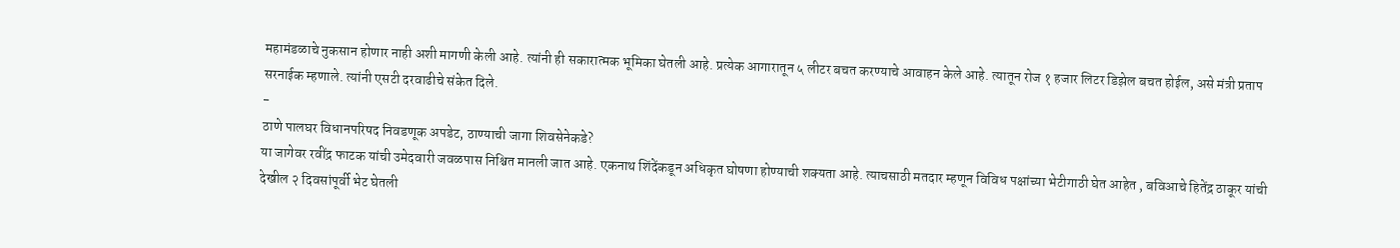महामंडळाचे नुकसान होणार नाही अशी मागणी केली आहे. त्यांनी ही सकारात्मक भूमिका घेतली आहे. प्रत्येक आगारातून ५ लीटर बचत करण्याचे आवाहन केले आहे. त्यातून रोज १ हजार लिटर डिझेल बचत होईल, असे मंत्री प्रताप सरनाईक म्हणाले. त्यांनी एसटी दरवाढीचे संकेत दिले.
-
ठाणे पालघर विधानपरिषद निवडणूक अपडेट, ठाण्याची जागा शिवसेनेकडे?
या जागेवर रवींद्र फाटक यांची उमेदवारी जवळपास निश्चित मानली जात आहे. एकनाथ शिंदेंकडून अधिकृत घोषणा होण्याची शक्यता आहे. त्याचसाठी मतदार म्हणून विविध पक्षांच्या भेटीगाठी घेत आहेत , बविआचे हितेंद्र ठाकूर यांची देखील २ दिवसांपूर्वी भेट घेतली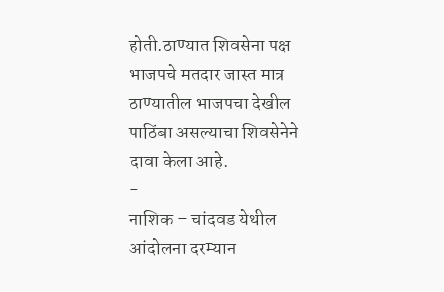होती.ठाण्यात शिवसेना पक्ष भाजपचे मतदार जास्त मात्र ठाण्यातील भाजपचा देखील पाठिंबा असल्याचा शिवसेनेने दावा केला आहे.
-
नाशिक – चांदवड येथील आंदोलना दरम्यान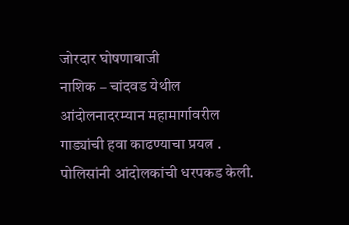जोरदार घोषणाबाजी
नाशिक – चांदवड येथील आंदोलनादरम्यान महामार्गावरील गाड्यांची हवा काढण्याचा प्रयत्न . पोलिसांनी आंदोलकांची धरपकड केली.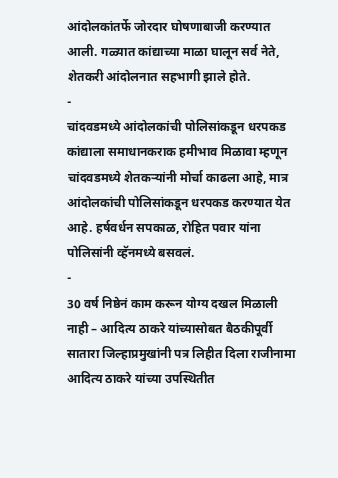आंदोलकांतर्फे जोरदार घोषणाबाजी करण्यात आली. गळ्यात कांद्याच्या माळा घालून सर्व नेते, शेतकरी आंदोलनात सहभागी झाले होते.
-
चांदवडमध्ये आंदोलकांची पोलिसांकडून धरपकड
कांद्याला समाधानकराक हमीभाव मिळावा म्हणून चांदवडमध्ये शेतकऱ्यांनी मोर्चा काढला आहे, मात्र आंदोलकांची पोलिसांकडून धरपकड करण्यात येत आहे. हर्षवर्धन सपकाळ, रोहित पवार यांना पोलिसांनी व्हॅनमध्ये बसवलं.
-
30 वर्ष निष्ठेनं काम करून योग्य दखल मिळाली नाही – आदित्य ठाकरे यांच्यासोबत बैठकीपूर्वी सातारा जिल्हाप्रमुखांनी पत्र लिहीत दिला राजीनामा
आदित्य ठाकरे यांच्या उपस्थितीत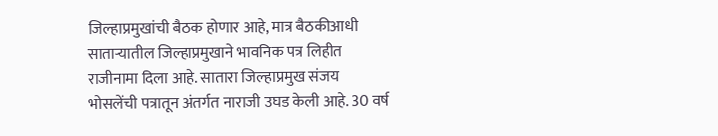जिल्हाप्रमुखांची बैठक होणार आहे, मात्र बैठकीआधी साताऱ्यातील जिल्हाप्रमुखाने भावनिक पत्र लिहीत राजीनामा दिला आहे. सातारा जिल्हाप्रमुख संजय भोसलेंची पत्रातून अंतर्गत नाराजी उघड केली आहे. 30 वर्ष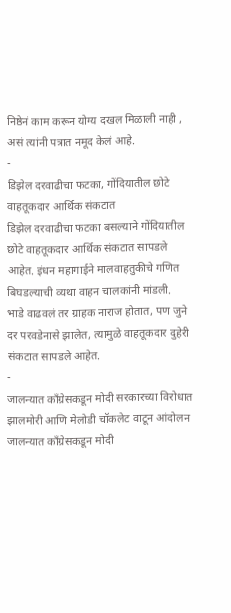निष्ठेनं काम करून योग्य दखल मिळाली नाही , असं त्यांनी पत्रात नमूद केलं आहे.
-
डिझेल दरवाढीचा फटका, गोंदियातील छोटे वाहतूकदार आर्थिक संकटात
डिझेल दरवाढीचा फटका बसल्याने गोंदियातील छोटे वाहतूकदार आर्थिक संकटात सापडले आहेत. इंधन महागाईने मालवाहतुकीचे गणित बिघडल्याची व्यथा वाहन चालकांनी मांडली.
भाडे वाढवलं तर ग्राहक नाराज होतात, पण जुने दर परवडेनासे झालेत, त्यामुळे वाहतूकदार दुहेरी संकटात सापडले आहेत.
-
जालन्यात काँग्रेसकडून मोदी सरकारच्या विरोधात झालमोरी आणि मेलोडी चॉकलेट वाटून आंदोलन
जालन्यात काँग्रेसकडून मोदी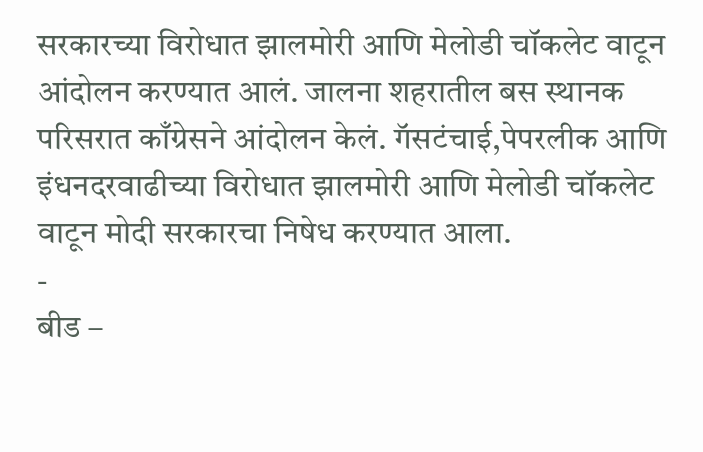सरकारच्या विरोधात झालमोरी आणि मेलोडी चॉकलेट वाटून आंदोलन करण्यात आलं. जालना शहरातील बस स्थानक परिसरात काँग्रेसने आंदोलन केलं. गॅसटंचाई,पेपरलीक आणि इंधनदरवाढीच्या विरोधात झालमोरी आणि मेलोडी चॉकलेट वाटून मोदी सरकारचा निषेध करण्यात आला.
-
बीड –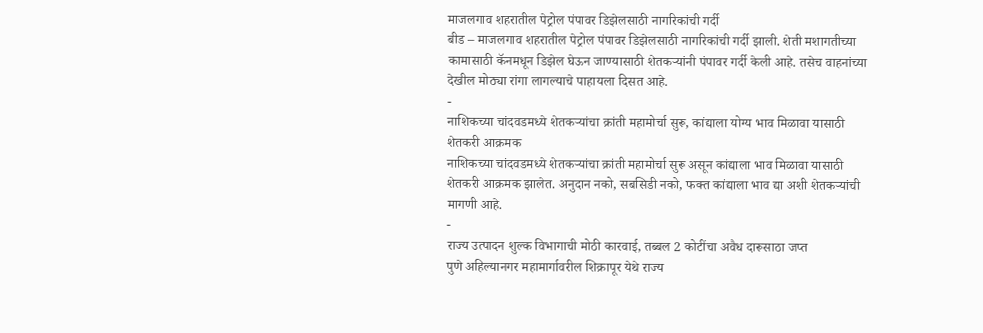माजलगाव शहरातील पेट्रोल पंपावर डिझेलसाठी नागरिकांची गर्दी
बीड – माजलगाव शहरातील पेट्रोल पंपावर डिझेलसाठी नागरिकांची गर्दी झाली. शेती मशागतीच्या कामासाठी कॅनमधून डिझेल घेऊन जाण्यासाठी शेतकऱ्यांनी पंपावर गर्दी केली आहे. तसेच वाहनांच्या देखील मोठ्या रांगा लागल्याचे पाहायला दिसत आहे.
-
नाशिकच्या चांदवडमध्ये शेतकऱ्यांचा क्रांती महामोर्चा सुरू, कांद्याला योग्य भाव मिळावा यासाठी शेतकरी आक्रमक
नाशिकच्या चांदवडमध्ये शेतकऱ्यांचा क्रांती महामोर्चा सुरू असून कांद्याला भाव मिळावा यासाठी शेतकरी आक्रमक झालेत. अनुदान नको, सबसिडी नको, फक्त कांद्याला भाव द्या अशी शेतकऱ्यांची मागणी आहे.
-
राज्य उत्पादन शुल्क विभागाची मोठी कारवाई, तब्बल 2 कोटींचा अवैध दारूसाठा जप्त
पुणे अहिल्यानगर महामार्गावरील शिक्रापूर येथे राज्य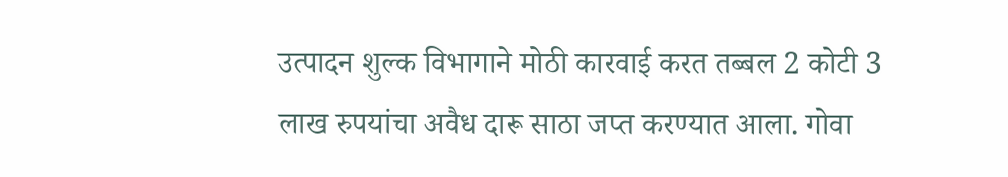उत्पादन शुल्क विभागाने मोठी कारवाई करत तब्बल 2 कोटी 3 लाख रुपयांचा अवैध दारू साठा जप्त करण्यात आला. गोवा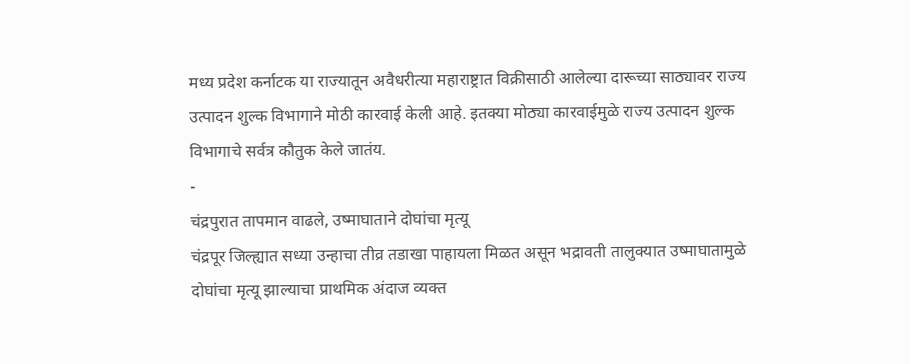मध्य प्रदेश कर्नाटक या राज्यातून अवैधरीत्या महाराष्ट्रात विक्रीसाठी आलेल्या दारूच्या साठ्यावर राज्य उत्पादन शुल्क विभागाने मोठी कारवाई केली आहे. इतक्या मोठ्या कारवाईमुळे राज्य उत्पादन शुल्क विभागाचे सर्वत्र कौतुक केले जातंय.
-
चंद्रपुरात तापमान वाढले, उष्माघाताने दोघांचा मृत्यू
चंद्रपूर जिल्ह्यात सध्या उन्हाचा तीव्र तडाखा पाहायला मिळत असून भद्रावती तालुक्यात उष्माघातामुळे दोघांचा मृत्यू झाल्याचा प्राथमिक अंदाज व्यक्त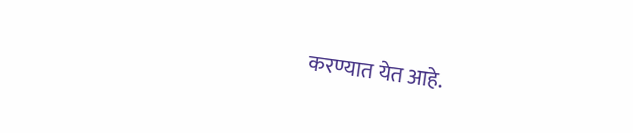करण्यात येत आहे.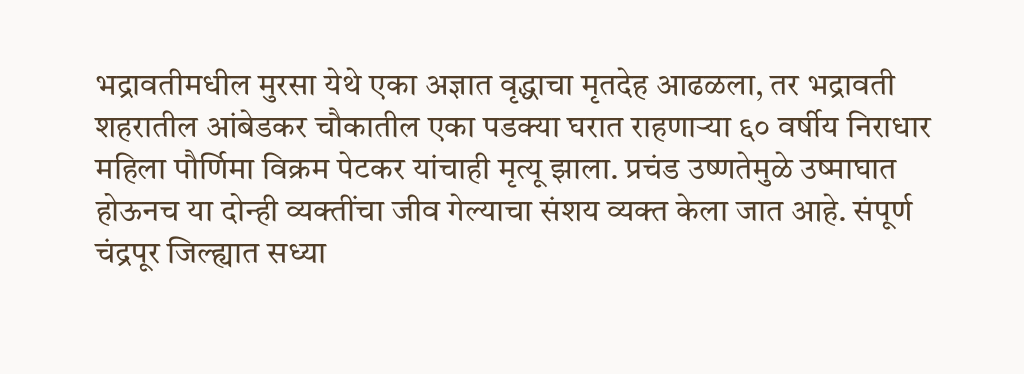भद्रावतीमधील मुरसा येथे एका अज्ञात वृद्धाचा मृतदेह आढळला, तर भद्रावती शहरातील आंबेडकर चौकातील एका पडक्या घरात राहणाऱ्या ६० वर्षीय निराधार महिला पौर्णिमा विक्रम पेटकर यांचाही मृत्यू झाला. प्रचंड उष्णतेमुळे उष्माघात होऊनच या दोन्ही व्यक्तींचा जीव गेल्याचा संशय व्यक्त केला जात आहे. संपूर्ण चंद्रपूर जिल्ह्यात सध्या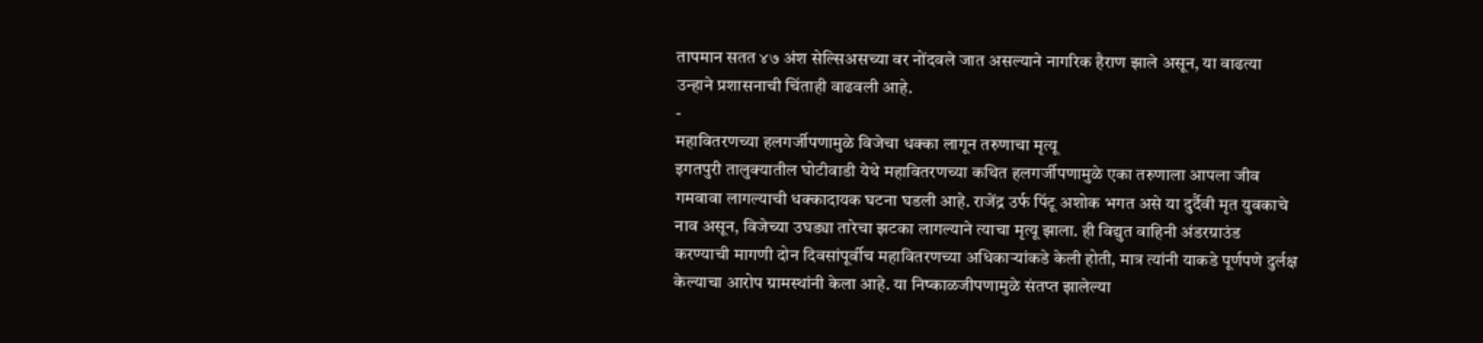तापमान सतत ४७ अंश सेल्सिअसच्या वर नोंदवले जात असल्याने नागरिक हैराण झाले असून, या वाढत्या उन्हाने प्रशासनाची चिंताही वाढवली आहे.
-
महावितरणच्या हलगर्जीपणामुळे विजेचा धक्का लागून तरुणाचा मृत्यू
इगतपुरी तालुक्यातील घोटीवाडी येथे महावितरणच्या कथित हलगर्जीपणामुळे एका तरुणाला आपला जीव गमवावा लागल्याची धक्कादायक घटना घडली आहे. राजेंद्र उर्फ पिंटू अशोक भगत असे या दुर्दैवी मृत युवकाचे नाव असून, विजेच्या उघड्या तारेचा झटका लागल्याने त्याचा मृत्यू झाला. ही विद्युत वाहिनी अंडरग्राउंड करण्याची मागणी दोन दिवसांपूर्वीच महावितरणच्या अधिकाऱ्यांकडे केली होती, मात्र त्यांनी याकडे पूर्णपणे दुर्लक्ष केल्याचा आरोप ग्रामस्थांनी केला आहे. या निष्काळजीपणामुळे संतप्त झालेल्या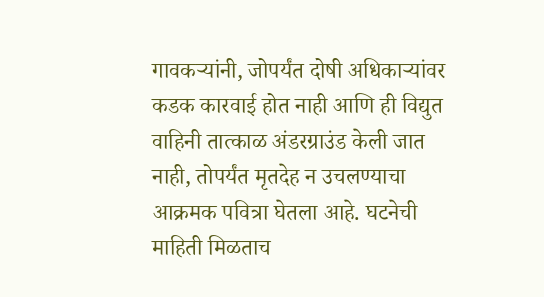गावकऱ्यांनी, जोपर्यंत दोषी अधिकाऱ्यांवर कडक कारवाई होत नाही आणि ही विद्युत वाहिनी तात्काळ अंडरग्राउंड केली जात नाही, तोपर्यंत मृतदेह न उचलण्याचा आक्रमक पवित्रा घेतला आहे. घटनेची माहिती मिळताच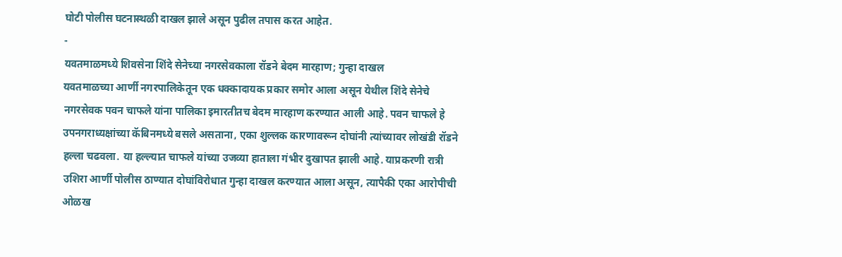घोटी पोलीस घटनास्थळी दाखल झाले असून पुढील तपास करत आहेत.
-
यवतमाळमध्ये शिवसेना शिंदे सेनेच्या नगरसेवकाला रॉडने बेदम मारहाण; गुन्हा दाखल
यवतमाळच्या आर्णी नगरपालिकेतून एक धक्कादायक प्रकार समोर आला असून येथील शिंदे सेनेचे नगरसेवक पवन चाफले यांना पालिका इमारतीतच बेदम मारहाण करण्यात आली आहे. पवन चाफले हे उपनगराध्यक्षांच्या कॅबिनमध्ये बसले असताना, एका शुल्लक कारणावरून दोघांनी त्यांच्यावर लोखंडी रॉडने हल्ला चढवला. या हल्ल्यात चाफले यांच्या उजव्या हाताला गंभीर दुखापत झाली आहे. याप्रकरणी रात्री उशिरा आर्णी पोलीस ठाण्यात दोघांविरोधात गुन्हा दाखल करण्यात आला असून, त्यापैकी एका आरोपीची ओळख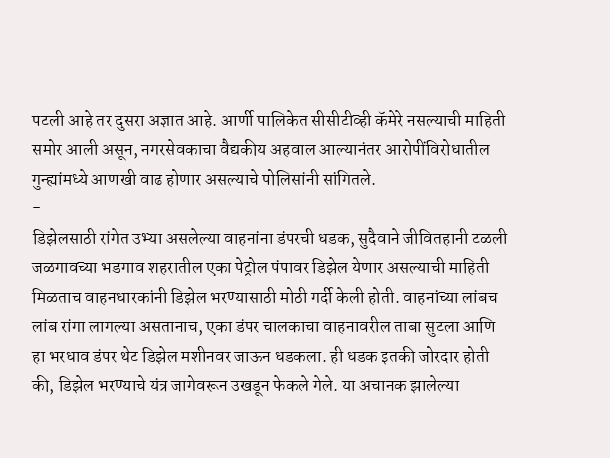पटली आहे तर दुसरा अज्ञात आहे. आर्णी पालिकेत सीसीटीव्ही कॅमेरे नसल्याची माहिती समोर आली असून, नगरसेवकाचा वैद्यकीय अहवाल आल्यानंतर आरोपींविरोधातील गुन्ह्यांमध्ये आणखी वाढ होणार असल्याचे पोलिसांनी सांगितले.
-
डिझेलसाठी रांगेत उभ्या असलेल्या वाहनांना डंपरची धडक, सुदैवाने जीवितहानी टळली
जळगावच्या भडगाव शहरातील एका पेट्रोल पंपावर डिझेल येणार असल्याची माहिती मिळताच वाहनधारकांनी डिझेल भरण्यासाठी मोठी गर्दी केली होती. वाहनांच्या लांबच लांब रांगा लागल्या असतानाच, एका डंपर चालकाचा वाहनावरील ताबा सुटला आणि हा भरधाव डंपर थेट डिझेल मशीनवर जाऊन धडकला. ही धडक इतकी जोरदार होती की, डिझेल भरण्याचे यंत्र जागेवरून उखडून फेकले गेले. या अचानक झालेल्या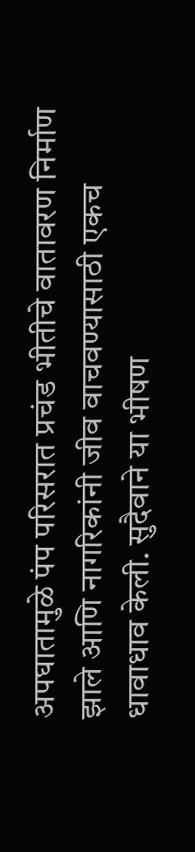अपघातामुळे पंप परिसरात प्रचंड भीतीचे वातावरण निर्माण झाले आणि नागरिकांनी जीव वाचवण्यासाठी एकच धावाधाव केली. सुदैवाने या भीषण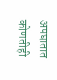अपघातात कोणतीही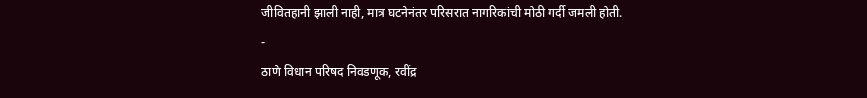जीवितहानी झाली नाही, मात्र घटनेनंतर परिसरात नागरिकांची मोठी गर्दी जमली होती.
-
ठाणे विधान परिषद निवडणूक, रवींद्र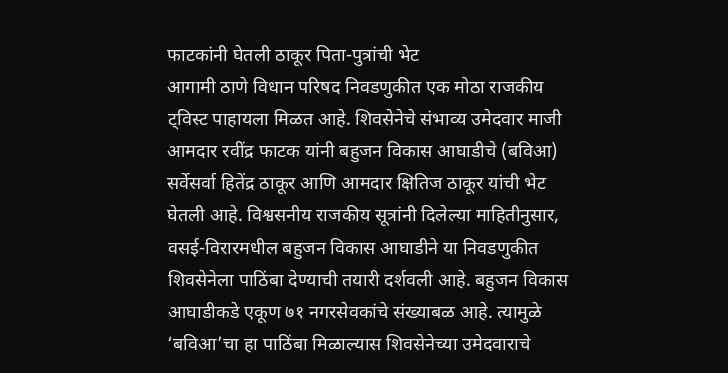फाटकांनी घेतली ठाकूर पिता-पुत्रांची भेट
आगामी ठाणे विधान परिषद निवडणुकीत एक मोठा राजकीय ट्विस्ट पाहायला मिळत आहे. शिवसेनेचे संभाव्य उमेदवार माजी आमदार रवींद्र फाटक यांनी बहुजन विकास आघाडीचे (बविआ) सर्वेसर्वा हितेंद्र ठाकूर आणि आमदार क्षितिज ठाकूर यांची भेट घेतली आहे. विश्वसनीय राजकीय सूत्रांनी दिलेल्या माहितीनुसार, वसई-विरारमधील बहुजन विकास आघाडीने या निवडणुकीत शिवसेनेला पाठिंबा देण्याची तयारी दर्शवली आहे. बहुजन विकास आघाडीकडे एकूण ७१ नगरसेवकांचे संख्याबळ आहे. त्यामुळे ‘बविआ’चा हा पाठिंबा मिळाल्यास शिवसेनेच्या उमेदवाराचे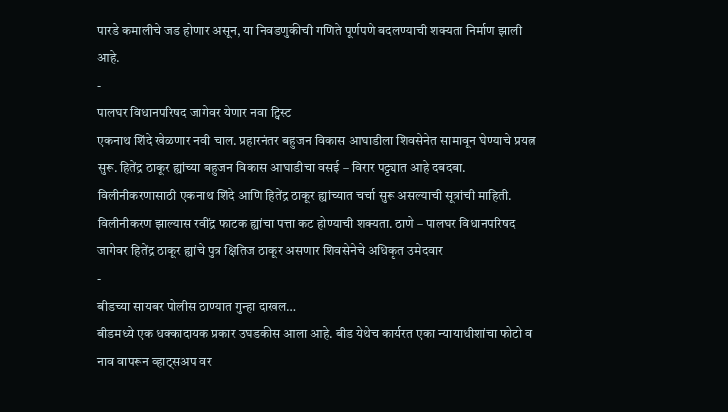पारडे कमालीचे जड होणार असून, या निवडणुकीची गणिते पूर्णपणे बदलण्याची शक्यता निर्माण झाली आहे.
-
पालघर विधानपरिषद जागेवर येणार नवा ट्विस्ट
एकनाथ शिंदे खेळणार नवी चाल. प्रहारनंतर बहुजन विकास आघाडीला शिवसेनेत सामावून घेण्याचे प्रयत्न सुरू. हितेंद्र ठाकूर ह्यांच्या बहुजन विकास आघाडीचा वसई – विरार पट्ट्यात आहे दबदबा. विलीनीकरणासाठी एकनाथ शिंदे आणि हितेंद्र ठाकूर ह्यांच्यात चर्चा सुरू असल्याची सूत्रांची माहिती. विलीनीकरण झाल्यास रवींद्र फाटक ह्यांचा पत्ता कट होण्याची शक्यता. ठाणे – पालघर विधानपरिषद जागेवर हितेंद्र ठाकूर ह्यांचे पुत्र क्षितिज ठाकूर असणार शिवसेनेचे अधिकृत उमेदवार
-
बीडच्या सायबर पोलीस ठाण्यात गुन्हा दाखल…
बीडमध्ये एक धक्कादायक प्रकार उघडकीस आला आहे. बीड येथेच कार्यरत एका न्यायाधीशांचा फोटो व नाव वापरून व्हाट्सअप वर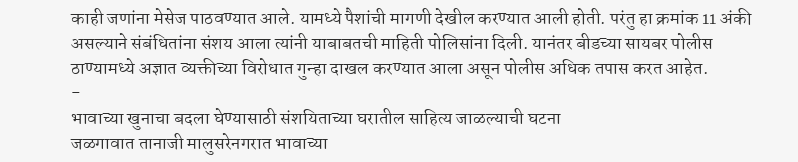काही जणांना मेसेज पाठवण्यात आले. यामध्ये पैशांची मागणी देखील करण्यात आली होती. परंतु हा क्रमांक 11 अंकी असल्याने संबंधितांना संशय आला त्यांनी याबाबतची माहिती पोलिसांना दिली. यानंतर बीडच्या सायबर पोलीस ठाण्यामध्ये अज्ञात व्यक्तीच्या विरोधात गुन्हा दाखल करण्यात आला असून पोलीस अधिक तपास करत आहेत.
-
भावाच्या खुनाचा बदला घेण्यासाठी संशयिताच्या घरातील साहित्य जाळल्याची घटना
जळगावात तानाजी मालुसरेनगरात भावाच्या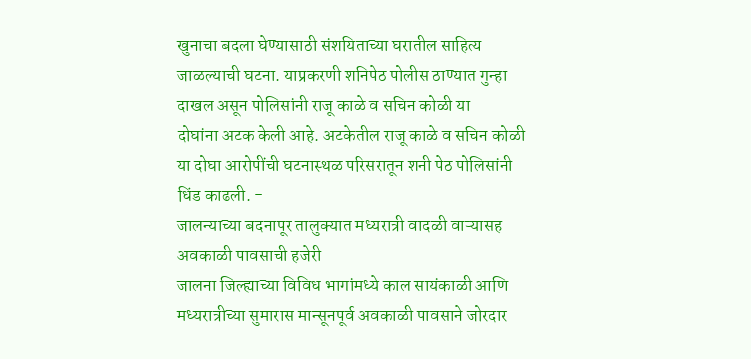खुनाचा बदला घेण्यासाठी संशयिताच्या घरातील साहित्य जाळल्याची घटना. याप्रकरणी शनिपेठ पोलीस ठाण्यात गुन्हा दाखल असून पोलिसांनी राजू काळे व सचिन कोळी या
दोघांना अटक केली आहे. अटकेतील राजू काळे व सचिन कोळी या दोघा आरोपींची घटनास्थळ परिसरातून शनी पेठ पोलिसांनी धिंड काढली. -
जालन्याच्या बदनापूर तालुक्यात मध्यरात्री वादळी वाऱ्यासह अवकाळी पावसाची हजेरी
जालना जिल्ह्याच्या विविध भागांमध्ये काल सायंकाळी आणि मध्यरात्रीच्या सुमारास मान्सूनपूर्व अवकाळी पावसाने जोरदार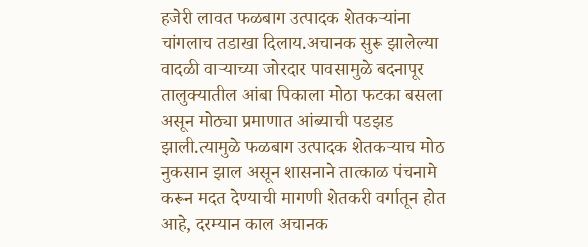हजेरी लावत फळबाग उत्पादक शेतकऱ्यांना चांगलाच तडाखा दिलाय.अचानक सुरू झालेल्या वादळी वाऱ्याच्या जोरदार पावसामुळे बदनापूर तालुक्यातील आंबा पिकाला मोठा फटका बसला असून मोठ्या प्रमाणात आंब्याची पडझड झाली.त्यामुळे फळबाग उत्पादक शेतकऱ्याच मोठ नुकसान झाल असून शासनाने तात्काळ पंचनामे करून मदत देण्याची मागणी शेतकरी वर्गातून होत आहे, दरम्यान काल अचानक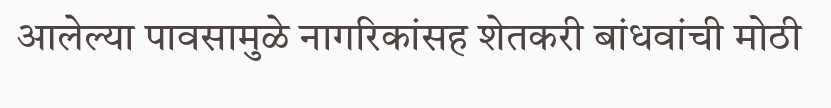आलेल्या पावसामुळे नागरिकांसह शेतकरी बांधवांची मोठी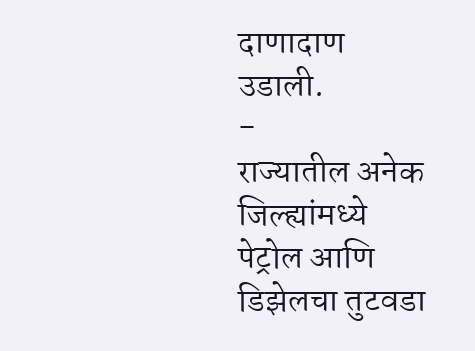दाणादाण उडाली.
-
राज्यातील अनेक जिल्ह्यांमध्ये पेट्रोल आणि डिझेलचा तुटवडा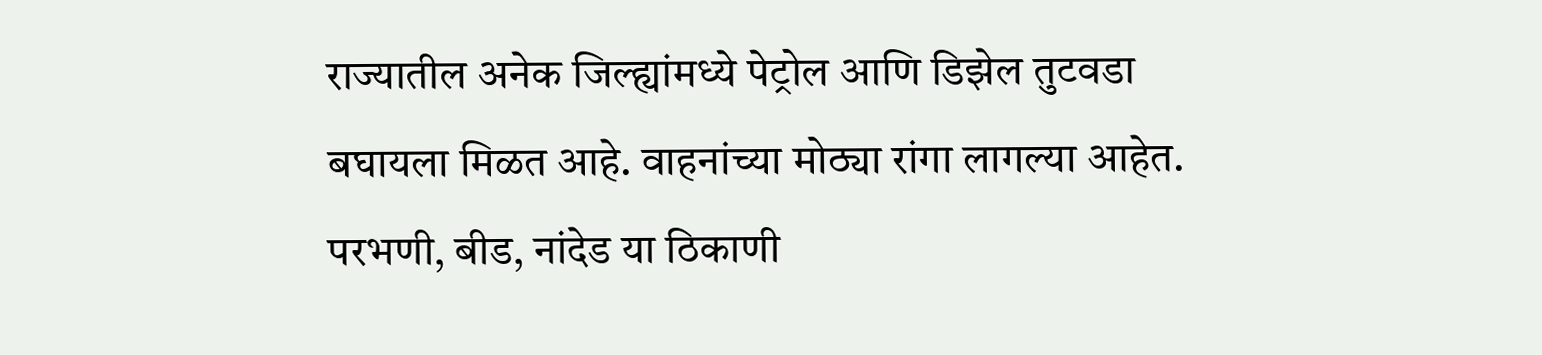राज्यातील अनेक जिल्ह्यांमध्ये पेट्रोल आणि डिझेल तुटवडा बघायला मिळत आहे. वाहनांच्या मोठ्या रांगा लागल्या आहेत. परभणी, बीड, नांदेड या ठिकाणी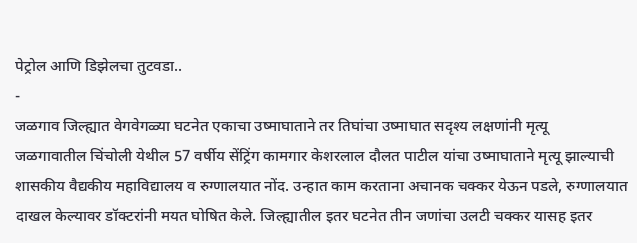पेट्रोल आणि डिझेलचा तुटवडा..
-
जळगाव जिल्ह्यात वेगवेगळ्या घटनेत एकाचा उष्माघाताने तर तिघांचा उष्माघात सदृश्य लक्षणांनी मृत्यू
जळगावातील चिंचोली येथील 57 वर्षीय सेंट्रिंग कामगार केशरलाल दौलत पाटील यांचा उष्माघाताने मृत्यू झाल्याची शासकीय वैद्यकीय महाविद्यालय व रुग्णालयात नोंद. उन्हात काम करताना अचानक चक्कर येऊन पडले, रुग्णालयात दाखल केल्यावर डॉक्टरांनी मयत घोषित केले. जिल्ह्यातील इतर घटनेत तीन जणांचा उलटी चक्कर यासह इतर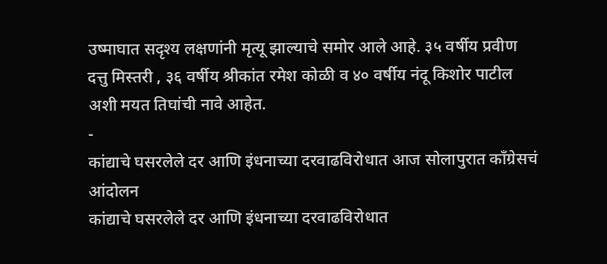उष्माघात सदृश्य लक्षणांनी मृत्यू झाल्याचे समोर आले आहे. ३५ वर्षीय प्रवीण दत्तु मिस्तरी , ३६ वर्षीय श्रीकांत रमेश कोळी व ४० वर्षीय नंदू किशोर पाटील अशी मयत तिघांची नावे आहेत.
-
कांद्याचे घसरलेले दर आणि इंधनाच्या दरवाढविरोधात आज सोलापुरात काँग्रेसचं आंदोलन
कांद्याचे घसरलेले दर आणि इंधनाच्या दरवाढविरोधात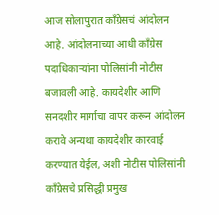आज सोलापुरात काँग्रेसचं आंदोलन आहे. आंदोलनाच्या आधी काँग्रेस पदाधिकाऱ्यांना पोलिसांनी नोटीस बजावली आहे. कायदेशीर आणि सनदशीर मार्गाचा वापर करून आंदोलन करावे अन्यथा कायदेशीर कारवाई करण्यात येईल, अशी नोटीस पोलिसांनी काँग्रेसचे प्रसिद्धी प्रमुख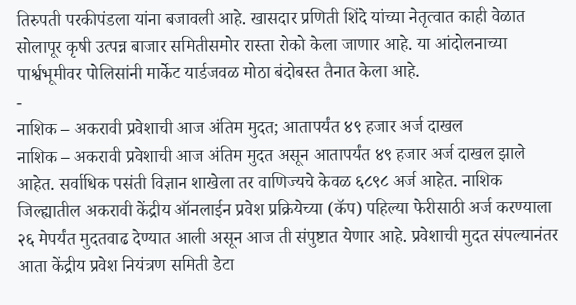तिरुपती परकीपंडला यांना बजावली आहे. खासदार प्रणिती शिंदे यांच्या नेतृत्वात काही वेळात सोलापूर कृषी उत्पन्न बाजार समितीसमोर रास्ता रोको केला जाणार आहे. या आंदोलनाच्या पार्श्वभूमीवर पोलिसांनी मार्केट यार्डजवळ मोठा बंदोबस्त तैनात केला आहे.
-
नाशिक – अकरावी प्रवेशाची आज अंतिम मुदत; आतापर्यंत ४९ हजार अर्ज दाखल
नाशिक – अकरावी प्रवेशाची आज अंतिम मुदत असून आतापर्यंत ४९ हजार अर्ज दाखल झाले आहेत. सर्वाधिक पसंती विज्ञान शाखेला तर वाणिज्यचे केवळ ६८९८ अर्ज आहेत. नाशिक जिल्ह्यातील अकरावी केंद्रीय ऑनलाईन प्रवेश प्रक्रियेच्या (कॅप) पहिल्या फेरीसाठी अर्ज करण्याला २६ मेपर्यंत मुदतवाढ देण्यात आली असून आज ती संपुष्टात येणार आहे. प्रवेशाची मुदत संपल्यानंतर आता केंद्रीय प्रवेश नियंत्रण समिती डेटा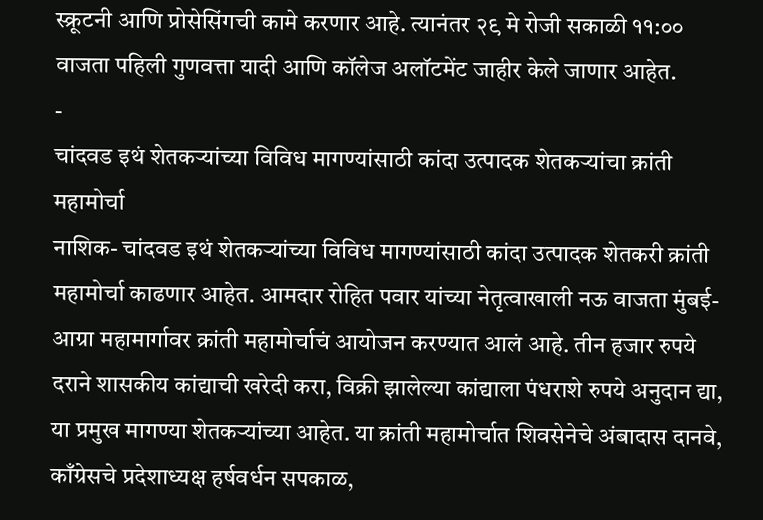स्क्रूटनी आणि प्रोसेसिंगची कामे करणार आहे. त्यानंतर २९ मे रोजी सकाळी ११:०० वाजता पहिली गुणवत्ता यादी आणि कॉलेज अलॉटमेंट जाहीर केले जाणार आहेत.
-
चांदवड इथं शेतकऱ्यांच्या विविध मागण्यांसाठी कांदा उत्पादक शेतकऱ्यांचा क्रांती महामोर्चा
नाशिक- चांदवड इथं शेतकऱ्यांच्या विविध मागण्यांसाठी कांदा उत्पादक शेतकरी क्रांती महामोर्चा काढणार आहेत. आमदार रोहित पवार यांच्या नेतृत्वाखाली नऊ वाजता मुंबई-आग्रा महामार्गावर क्रांती महामोर्चाचं आयोजन करण्यात आलं आहे. तीन हजार रुपये दराने शासकीय कांद्याची खरेदी करा, विक्री झालेल्या कांद्याला पंधराशे रुपये अनुदान द्या, या प्रमुख मागण्या शेतकऱ्यांच्या आहेत. या क्रांती महामोर्चात शिवसेनेचे अंबादास दानवे, काँग्रेसचे प्रदेशाध्यक्ष हर्षवर्धन सपकाळ,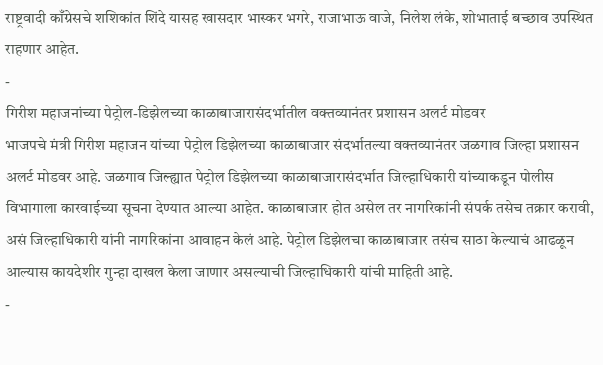राष्ट्रवादी काँग्रेसचे शशिकांत शिंदे यासह खासदार भास्कर भगरे, राजाभाऊ वाजे, निलेश लंके, शोभाताई बच्छाव उपस्थित राहणार आहेत.
-
गिरीश महाजनांच्या पेट्रोल-डिझेलच्या काळाबाजारासंदर्भातील वक्तव्यानंतर प्रशासन अलर्ट मोडवर
भाजपचे मंत्री गिरीश महाजन यांच्या पेट्रोल डिझेलच्या काळाबाजार संदर्भातल्या वक्तव्यानंतर जळगाव जिल्हा प्रशासन अलर्ट मोडवर आहे. जळगाव जिल्ह्यात पेट्रोल डिझेलच्या काळाबाजारासंदर्भात जिल्हाधिकारी यांच्याकडून पोलीस विभागाला कारवाईच्या सूचना देण्यात आल्या आहेत. काळाबाजार होत असेल तर नागरिकांनी संपर्क तसेच तक्रार करावी, असं जिल्हाधिकारी यांनी नागरिकांना आवाहन केलं आहे. पेट्रोल डिझेलचा काळाबाजार तसंच साठा केल्याचं आढळून आल्यास कायदेशीर गुन्हा दाखल केला जाणार असल्याची जिल्हाधिकारी यांची माहिती आहे.
-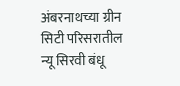अंबरनाथच्या ग्रीन सिटी परिसरातील न्यू सिरवी बंधू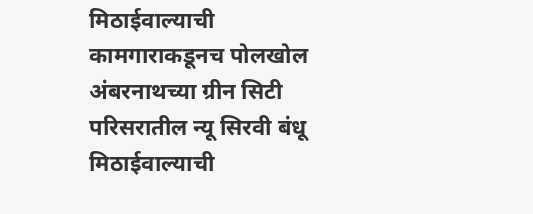मिठाईवाल्याची कामगाराकडूनच पोलखोल
अंबरनाथच्या ग्रीन सिटी परिसरातील न्यू सिरवी बंधू मिठाईवाल्याची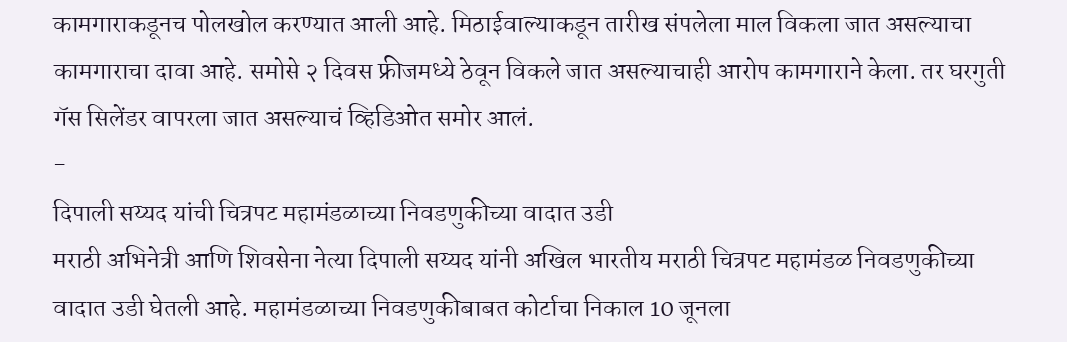कामगाराकडूनच पोलखोल करण्यात आली आहे. मिठाईवाल्याकडून तारीख संपलेला माल विकला जात असल्याचा कामगाराचा दावा आहे. समोसे २ दिवस फ्रीजमध्ये ठेवून विकले जात असल्याचाही आरोप कामगाराने केला. तर घरगुती गॅस सिलेंडर वापरला जात असल्याचं व्हिडिओत समोर आलं.
-
दिपाली सय्यद यांची चित्रपट महामंडळाच्या निवडणुकीच्या वादात उडी
मराठी अभिनेत्री आणि शिवसेना नेत्या दिपाली सय्यद यांनी अखिल भारतीय मराठी चित्रपट महामंडळ निवडणुकीच्या वादात उडी घेतली आहे. महामंडळाच्या निवडणुकीबाबत कोर्टाचा निकाल 10 जूनला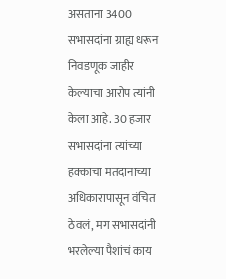असताना 3400 सभासदांना ग्राह्य धरून निवडणूक जाहीर केल्याचा आरोप त्यांनी केला आहे. 30 हजार सभासदांना त्यांच्या हक्काचा मतदानाच्या अधिकारापासून वंचित ठेवलं, मग सभासदांनी भरलेल्या पैशांचं काय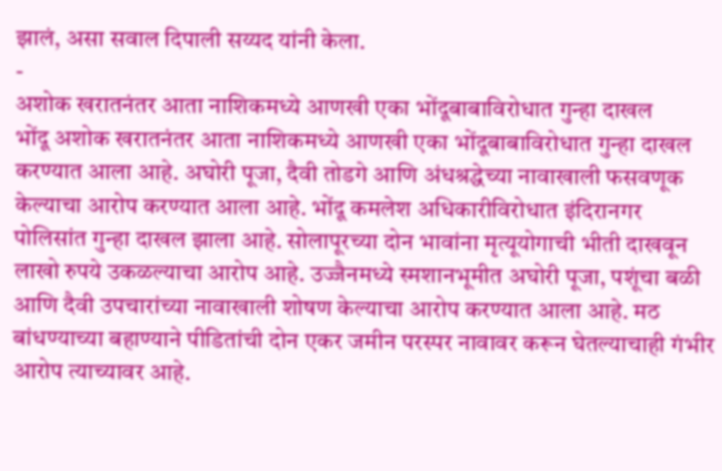झालं, असा सवाल दिपाली सय्यद यांनी केला.
-
अशोक खरातनंतर आता नाशिकमध्ये आणखी एका भोंदूबाबाविरोधात गुन्हा दाखल
भोंदू अशोक खरातनंतर आता नाशिकमध्ये आणखी एका भोंदूबाबाविरोधात गुन्हा दाखल करण्यात आला आहे. अघोरी पूजा, दैवी तोडगे आणि अंधश्रद्धेच्या नावाखाली फसवणूक केल्याचा आरोप करण्यात आला आहे. भोंदू कमलेश अधिकारीविरोधात इंदिरानगर पोलिसांत गुन्हा दाखल झाला आहे. सोलापूरच्या दोन भावांना मृत्यूयोगाची भीती दाखवून लाखो रुपये उकळल्याचा आरोप आहे. उज्जैनमध्ये स्मशानभूमीत अघोरी पूजा, पशूंचा बळी आणि दैवी उपचारांच्या नावाखाली शोषण केल्याचा आरोप करण्यात आला आहे. मठ बांधण्याच्या बहाण्याने पीडितांची दोन एकर जमीन परस्पर नावावर करून घेतल्याचाही गंभीर आरोप त्याच्यावर आहे.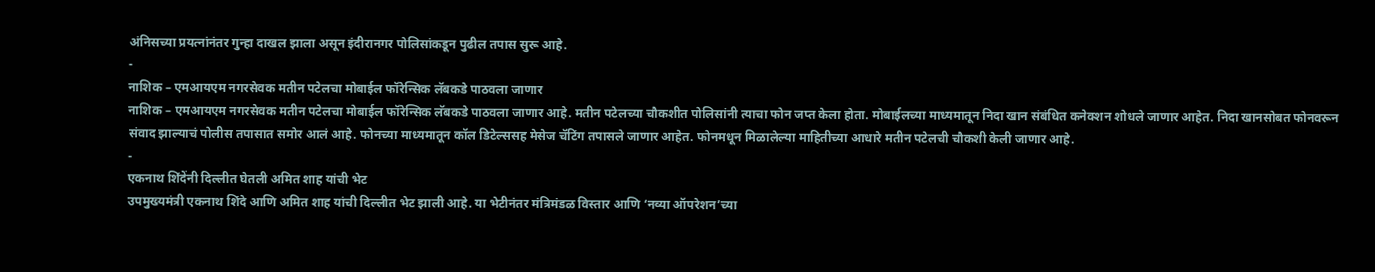अंनिसच्या प्रयत्नांनंतर गुन्हा दाखल झाला असून इंदीरानगर पोलिसांकडून पुढील तपास सुरू आहे.
-
नाशिक – एमआयएम नगरसेवक मतीन पटेलचा मोबाईल फॉरेन्सिक लॅबकडे पाठवला जाणार
नाशिक – एमआयएम नगरसेवक मतीन पटेलचा मोबाईल फॉरेन्सिक लॅबकडे पाठवला जाणार आहे. मतीन पटेलच्या चौकशीत पोलिसांनी त्याचा फोन जप्त केला होता. मोबाईलच्या माध्यमातून निदा खान संबंधित कनेक्शन शोधले जाणार आहेत. निदा खानसोबत फोनवरून संवाद झाल्याचं पोलीस तपासात समोर आलं आहे. फोनच्या माध्यमातून कॉल डिटेल्ससह मेसेज चॅटिंग तपासले जाणार आहेत. फोनमधून मिळालेल्या माहितीच्या आधारे मतीन पटेलची चौकशी केली जाणार आहे.
-
एकनाथ शिंदेंनी दिल्लीत घेतली अमित शाह यांची भेट
उपमुख्यमंत्री एकनाथ शिंदे आणि अमित शाह यांची दिल्लीत भेट झाली आहे. या भेटीनंतर मंत्रिमंडळ विस्तार आणि ‘नव्या ऑपरेशन’च्या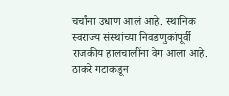चर्चांना उधाण आलं आहे. स्थानिक स्वराज्य संस्थांच्या निवडणुकांपूर्वी राजकीय हालचालींना वेग आला आहे. ठाकरे गटाकडून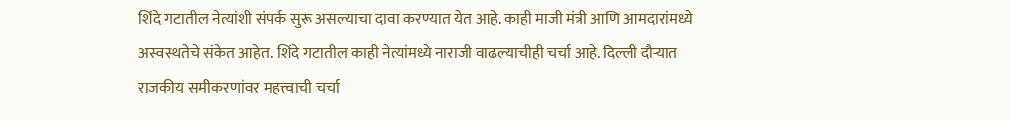शिंदे गटातील नेत्यांशी संपर्क सुरू असल्याचा दावा करण्यात येत आहे. काही माजी मंत्री आणि आमदारांमध्ये अस्वस्थतेचे संकेत आहेत. शिंदे गटातील काही नेत्यांमध्ये नाराजी वाढल्याचीही चर्चा आहे. दिल्ली दौऱ्यात राजकीय समीकरणांवर महत्त्वाची चर्चा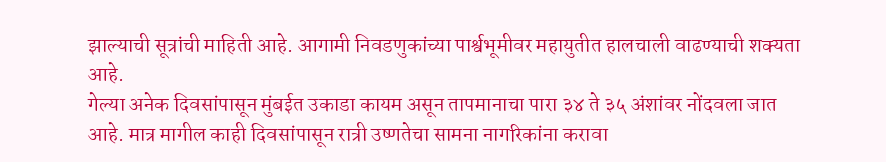झाल्याची सूत्रांची माहिती आहे. आगामी निवडणुकांच्या पार्श्वभूमीवर महायुतीत हालचाली वाढण्याची शक्यता आहे.
गेल्या अनेक दिवसांपासून मुंबईत उकाडा कायम असून तापमानाचा पारा ३४ ते ३५ अंशांवर नोंदवला जात आहे. मात्र मागील काही दिवसांपासून रात्री उष्णतेचा सामना नागरिकांना करावा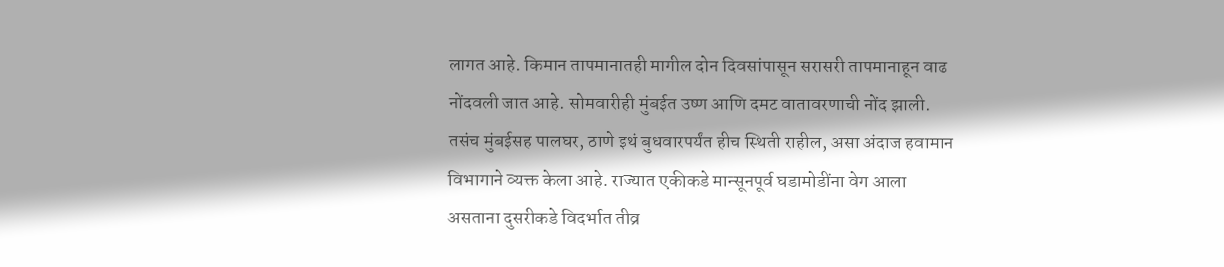लागत आहे. किमान तापमानातही मागील दोन दिवसांपासून सरासरी तापमानाहून वाढ नोंदवली जात आहे. सोमवारीही मुंबईत उष्ण आणि दमट वातावरणाची नोंद झाली. तसंच मुंबईसह पालघर, ठाणे इथं बुधवारपर्यंत हीच स्थिती राहील, असा अंदाज हवामान विभागाने व्यक्त केला आहे. राज्यात एकीकडे मान्सूनपूर्व घडामोडींना वेग आला असताना दुसरीकडे विदर्भात तीव्र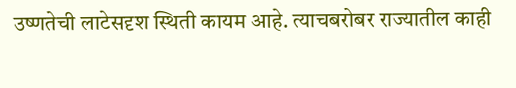उष्णतेची लाटेसदृश स्थिती कायम आहे. त्याचबरोबर राज्यातील काही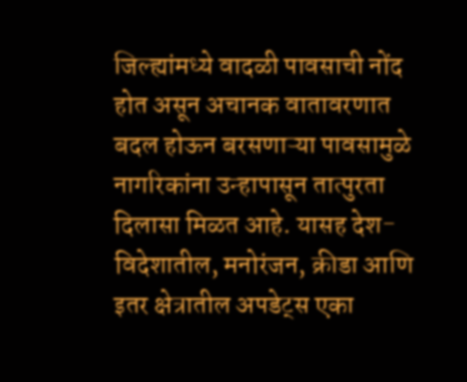जिल्ह्यांमध्ये वादळी पावसाची नोंद होत असून अचानक वातावरणात बदल होऊन बरसणाऱ्या पावसामुळे नागरिकांना उन्हापासून तात्पुरता दिलासा मिळत आहे. यासह देश-विदेशातील, मनोरंजन, क्रीडा आणि इतर क्षेत्रातील अपडेट्स एका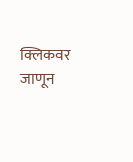क्लिकवर जाणून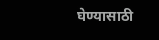घेण्यासाठी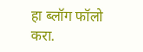हा ब्लॉग फॉलो करा.